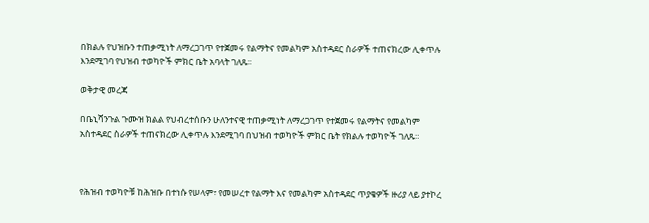በክልሉ የህዝቡን ተጠቃሚነት ለማረጋገጥ የተጀመሩ የልማትና የመልካም አስተዳደር ስራዎች ተጠናክረው ሊቀጥሉ እንደሚገባ የህዝብ ተወካዮች ምክር ቤት አባላት ገለጹ፡፡

ወቅታዊ መረጃ

በቤኒሻንጉል ጉሙዝ ክልል የህብረተሰቡን ሁለንተናዊ ተጠቃሚነት ለማረጋገጥ የተጀመሩ የልማትና የመልካም አስተዳደር ስራዎች ተጠናክረው ሊቀጥሉ እንደሚገባ በህዝብ ተወካዮች ምክር ቤት የክልሉ ተወካዮች ገለጹ።



የሕዝብ ተወካዮቹ ከሕዝቡ በተነሱ የሠላም፣ የመሠረተ የልማት እና የመልካም አስተዳደር ጥያቄዎች ዙሪያ ላይ ያተኮረ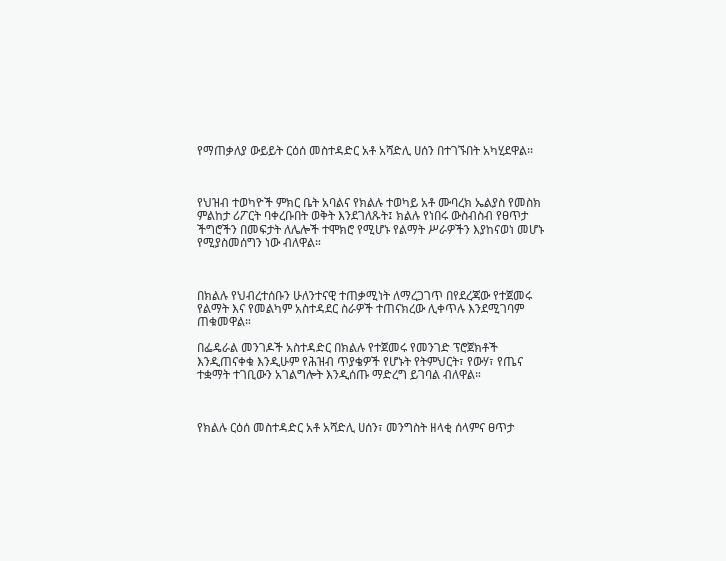የማጠቃለያ ውይይት ርዕሰ መስተዳድር አቶ አሻድሊ ሀሰን በተገኙበት አካሂደዋል፡፡



የህዝብ ተወካዮች ምክር ቤት አባልና የክልሉ ተወካይ አቶ ሙባረክ ኤልያስ የመስክ ምልከታ ሪፖርት ባቀረቡበት ወቅት እንደገለጹት፤ ክልሉ የነበሩ ውስብስብ የፀጥታ ችግሮችን በመፍታት ለሌሎች ተሞክሮ የሚሆኑ የልማት ሥራዎችን እያከናወነ መሆኑ የሚያስመሰግን ነው ብለዋል።



በክልሉ የህብረተሰቡን ሁለንተናዊ ተጠቃሚነት ለማረጋገጥ በየደረጃው የተጀመሩ የልማት እና የመልካም አስተዳደር ስራዎች ተጠናክረው ሊቀጥሉ እንደሚገባም ጠቁመዋል።

በፌዴራል መንገዶች አስተዳድር በክልሉ የተጀመሩ የመንገድ ፕሮጀክቶች እንዲጠናቀቁ እንዲሁም የሕዝብ ጥያቄዎች የሆኑት የትምህርት፣ የውሃ፣ የጤና ተቋማት ተገቢውን አገልግሎት እንዲሰጡ ማድረግ ይገባል ብለዋል።



የክልሉ ርዕሰ መስተዳድር አቶ አሻድሊ ሀሰን፣ መንግስት ዘላቂ ሰላምና ፀጥታ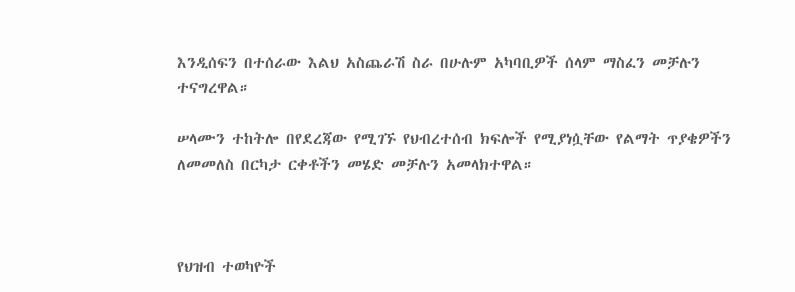እንዲሰፍን በተሰራው እልህ አስጨራሽ ስራ በሁሉም አካባቢዎች ሰላም ማስፈን መቻሉን ተናግረዋል።

ሠላሙን ተከትሎ በየደረጃው የሚገኙ የህብረተሰብ ክፍሎች የሚያነሷቸው የልማት ጥያቄዎችን ለመመለስ በርካታ ርቀቶችን መሄድ መቻሉን አመላክተዋል።



የህዝብ ተወካዮች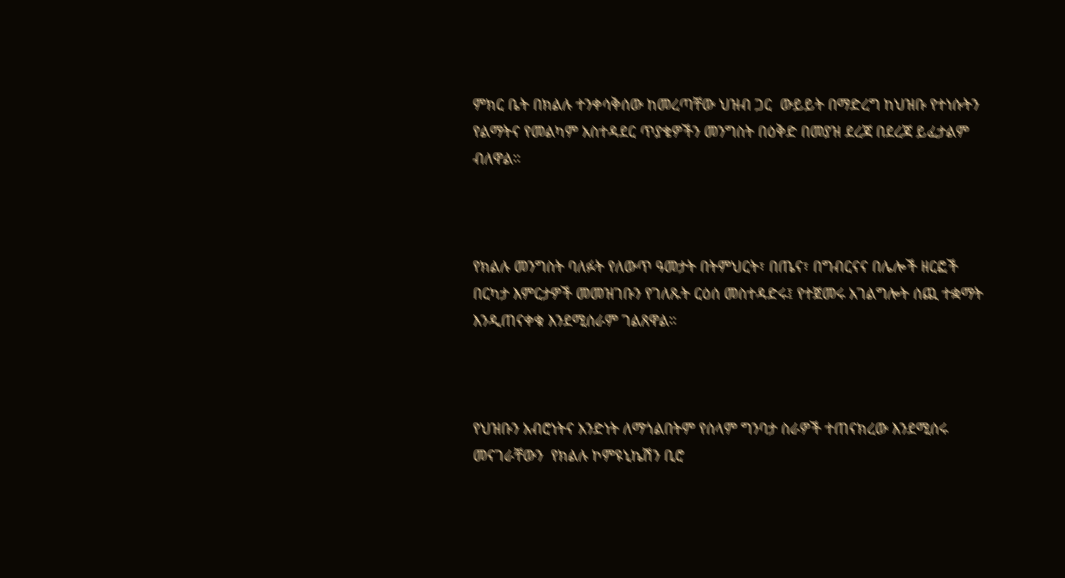ምክር ቤት በክልሉ ተንቀሳቅሰው ከመረጣቸው ህዝብ ጋር  ውይይት በማድረግ ከህዝቡ የተነሱትን የልማትና የመልካም አስተዳደር ጥያቄዎችን መንግስት በዕቅድ በመያዝ ደረጃ በደረጃ ይፈታልም ብለዋል።



የክልሉ መንግስት ባለፉት የለውጥ ዓመታት በትምህርት፣ በጤና፣ በግብርናና በሌሎች ዘርፎች በርካታ እምርታዎች መመዝገቡን የገለጹት ርዕሰ መስተዳድሩ፤ የተጀመሩ አገልግሎት ሰጪ ተቋማት እንዲጠናቀቁ እንደሚሰራም ገልጸዋል።



የህዝቡን አብሮነትና አንድነት ለማጎልበትም የሰላም ግንባታ ስራዎች ተጠናክረው እንደሚሰሩ መናገራቸውን  የክልሉ ኮምዩኒኬሽን ቢሮ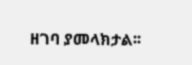ዘገባ ያመላክታል፡፡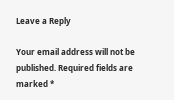Leave a Reply

Your email address will not be published. Required fields are marked *